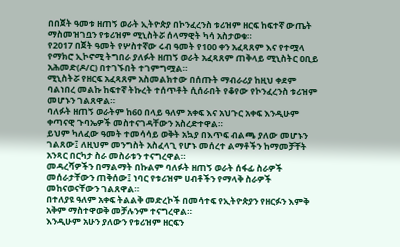በበጀት ዓመቱ ዘጠኝ ወራት ኢትዮጵያ በኮንፈረንስ ቱሪዝም ዘርፍ ከፍተኛ ውጤት ማስመዝገቧን የቱሪዝም ሚኒስትሯ ሰላማዊት ካሳ አስታወቁ።
የ2017 በጀት ዓመት የሦስተኛው ሩብ ዓመት የ100 ቀን አፈጻጸም እና የተሟላ የማክሮ ኢኮኖሚ ትግበራ ያለፉት ዘጠኝ ወራት አፈጻጸም ጠቅላይ ሚኒስትር ዐቢይ አሕመድ(ዶ/ር) በተገኙበት ተገምግሟል።
ሚኒስትሯ የዘርፍ አፈጻጸም አስመልክተው በሰጡት ማብራሪያ ከዚህ ቀደም ባልነበረ መልኩ ከፍተኛ ትኩረት ተሰጥቶት ሲሰራበት የቆየው የኮንፈረንስ ቱሪዝም መሆኑን ገልጸዋል።
ባለፉት ዘጠኝ ወራትም ከ60 በላይ ዓለም አቀፍ እና አህጉር አቀፍ እንዲሁም ቀጣናዊ ጉባኤዎች መስተናገዳቸውን አስረድተዋል።
ይህም ካለፈው ዓመት ተመሳሳይ ወቅት አኳያ በእጥፍ ብልጫ ያለው መሆኑን ገልጸው፤ ለዚህም መንግስት አስፈላጊ የሆኑ መሰረተ ልማቶችን ከማመቻቸት አንጻር በርካታ ስራ መስራቱን ተናግረዋል።
መዳረሻዎችን በማልማት በኩልም ባለፉት ዘጠኝ ወራት ሰፋፊ ስራዎች መሰራታቸውን ጠቅሰው፤ ነባር የቱሪዝም ሀብቶችን የማላቅ ስራዎች መከናወናቸውን ገልጸዋል።
በተለያዩ ዓለም አቀፍ ትልልቅ መድረኮች በመሳተፍ የኢትዮጵያን የዘርፉን እምቅ አቅም ማስተዋወቅ መቻሉንም ተናግረዋል።
እንዲሁም አሁን ያለውን የቱሪዝም ዘርፍን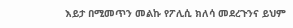እይታ በሚመጥን መልኩ የፖሊሲ ክለሳ መደረጉንና ይህም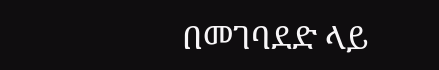በመገባደድ ላይ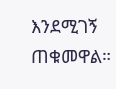እንደሚገኝ ጠቁመዋል።